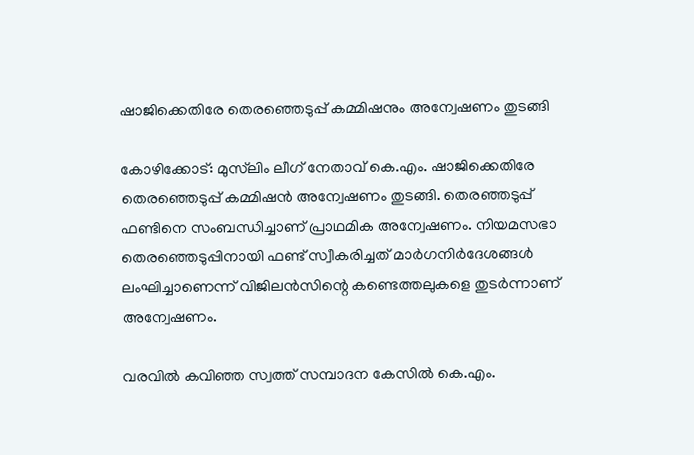ഷാജിക്കെതിരേ തെരഞ്ഞെടുപ്പ് കമ്മിഷനും അന്വേഷണം തുടങ്ങി

കോഴിക്കോട്: മുസ്‌ലിം ലീഗ് നേതാവ് കെ.എം. ഷാജിക്കെതിരേ തെരഞ്ഞെടുപ്പ് കമ്മിഷന്‍ അന്വേഷണം തുടങ്ങി. തെരഞ്ഞടുപ്പ് ഫണ്ടിനെ സംബന്ധിച്ചാണ് പ്രാഥമിക അന്വേഷണം. നിയമസഭാ തെരഞ്ഞെടുപ്പിനായി ഫണ്ട് സ്വീകരിച്ചത് മാര്‍ഗനിര്‍ദേശങ്ങള്‍ ലംഘിച്ചാണെന്ന് വിജിലന്‍സിന്റെ കണ്ടെത്തലുകളെ തുടര്‍ന്നാണ് അന്വേഷണം.

വരവില്‍ കവിഞ്ഞ സ്വത്ത് സമ്പാദന കേസില്‍ കെ.എം.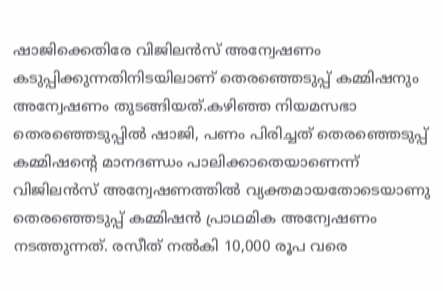ഷാജിക്കെതിരേ വിജിലന്‍സ് അന്വേഷണം കടുപ്പിക്കുന്നതിനിടയിലാണ് തെരഞ്ഞെടുപ്പ് കമ്മിഷനും അന്വേഷണം തുടങ്ങിയത്.കഴിഞ്ഞ നിയമസഭാ തെരഞ്ഞെടുപ്പില്‍ ഷാജി, പണം പിരിച്ചത് തെരഞ്ഞെടുപ്പ് കമ്മിഷന്റെ മാനദണ്ഡം പാലിക്കാതെയാണെന്ന് വിജിലന്‍സ് അന്വേഷണത്തില്‍ വ്യക്തമായതോടെയാണു തെരഞ്ഞെടുപ്പ് കമ്മിഷന്‍ പ്രാഥമിക അന്വേഷണം നടത്തുന്നത്. രസീത് നല്‍കി 10,000 രൂപ വരെ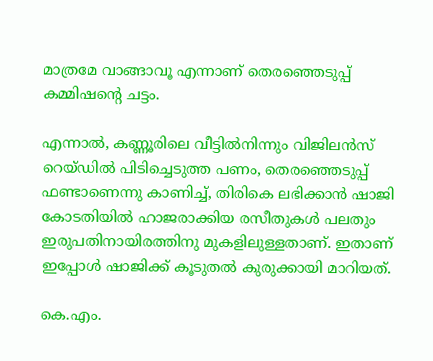മാത്രമേ വാങ്ങാവൂ എന്നാണ് തെരഞ്ഞെടുപ്പ് കമ്മിഷന്റെ ചട്ടം.

എന്നാല്‍, കണ്ണൂരിലെ വീട്ടില്‍നിന്നും വിജിലന്‍സ് റെയ്ഡില്‍ പിടിച്ചെടുത്ത പണം, തെരഞ്ഞെടുപ്പ് ഫണ്ടാണെന്നു കാണിച്ച്, തിരികെ ലഭിക്കാന്‍ ഷാജി കോടതിയില്‍ ഹാജരാക്കിയ രസീതുകള്‍ പലതും ഇരുപതിനായിരത്തിനു മുകളിലുള്ളതാണ്. ഇതാണ് ഇപ്പോള്‍ ഷാജിക്ക് കൂടുതല്‍ കുരുക്കായി മാറിയത്.

കെ.എം.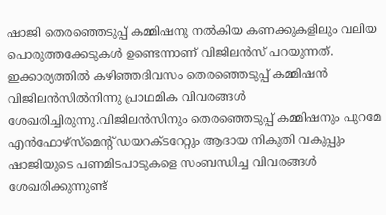ഷാജി തെരഞ്ഞെടുപ്പ് കമ്മിഷനു നല്‍കിയ കണക്കുകളിലും വലിയ പൊരുത്തക്കേടുകള്‍ ഉണ്ടെന്നാണ് വിജിലന്‍സ് പറയുന്നത്. ഇക്കാര്യത്തില്‍ കഴിഞ്ഞദിവസം തെരഞ്ഞെടുപ്പ് കമ്മിഷന്‍ വിജിലന്‍സില്‍നിന്നു പ്രാഥമിക വിവരങ്ങള്‍ ശേഖരിച്ചിരുന്നു.വിജിലന്‍സിനും തെരഞ്ഞെടുപ്പ് കമ്മിഷനും പുറമേ എന്‍ഫോഴ്‌സ്‌മെന്റ് ഡയറക്ടറേറ്റും ആദായ നികുതി വകുപ്പും ഷാജിയുടെ പണമിടപാടുകളെ സംബന്ധിച്ച വിവരങ്ങള്‍ ശേഖരിക്കുന്നുണ്ട്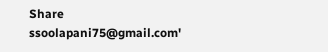Share
ssoolapani75@gmail.com'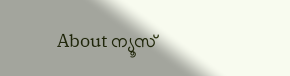About ന്യൂസ്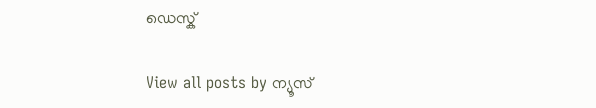ഡെസ്ക്

View all posts by ന്യൂസ്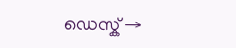ഡെസ്ക് →